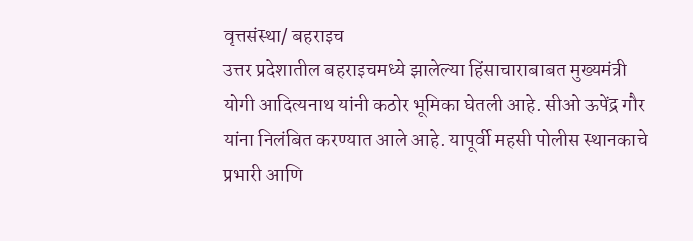वृत्तसंस्था/ बहराइच
उत्तर प्रदेशातील बहराइचमध्ये झालेल्या हिंसाचाराबाबत मुख्यमंत्री योगी आदित्यनाथ यांनी कठोर भूमिका घेतली आहे. सीओ ऊपेंद्र गौर यांना निलंबित करण्यात आले आहे. यापूर्वी महसी पोलीस स्थानकाचे प्रभारी आणि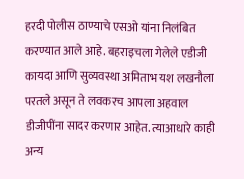हरदी पोलीस ठाण्याचे एसओ यांना निलंबित करण्यात आले आहे. बहराइचला गेलेले एडीजी कायदा आणि सुव्यवस्था अमिताभ यश लखनौला परतले असून ते लवकरच आपला अहवाल डीजीपींना सादर करणार आहेत. त्याआधारे काही अन्य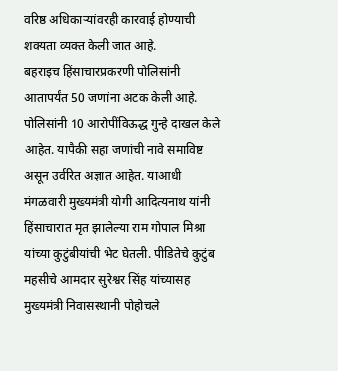वरिष्ठ अधिकाऱ्यांवरही कारवाई होण्याची शक्यता व्यक्त केली जात आहे.
बहराइच हिंसाचारप्रकरणी पोलिसांनी आतापर्यंत 50 जणांना अटक केली आहे. पोलिसांनी 10 आरोपींविऊद्ध गुन्हे दाखल केले आहेत. यापैकी सहा जणांची नावे समाविष्ट असून उर्वरित अज्ञात आहेत. याआधी मंगळवारी मुख्यमंत्री योगी आदित्यनाथ यांनी हिंसाचारात मृत झालेल्या राम गोपाल मिश्रा यांच्या कुटुंबीयांची भेट घेतली. पीडितेचे कुटुंब महसीचे आमदार सुरेश्वर सिंह यांच्यासह मुख्यमंत्री निवासस्थानी पोहोचले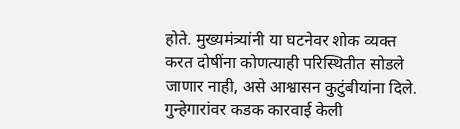होते. मुख्यमंत्र्यांनी या घटनेवर शोक व्यक्त करत दोषींना कोणत्याही परिस्थितीत सोडले जाणार नाही, असे आश्वासन कुटुंबीयांना दिले. गुन्हेगारांवर कडक कारवाई केली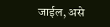जाईल, असे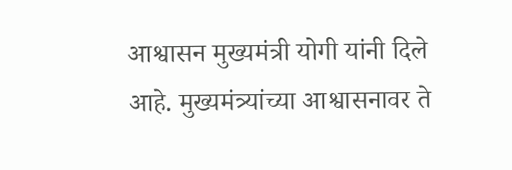आश्वासन मुख्यमंत्री योगी यांनी दिले आहे. मुख्यमंत्र्यांच्या आश्वासनावर ते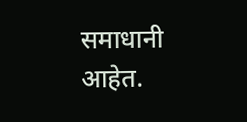समाधानी आहेत.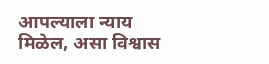आपल्याला न्याय मिळेल, असा विश्वास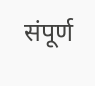संपूर्ण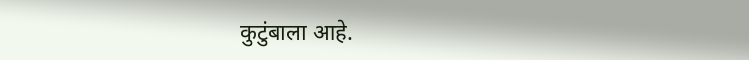कुटुंबाला आहे.